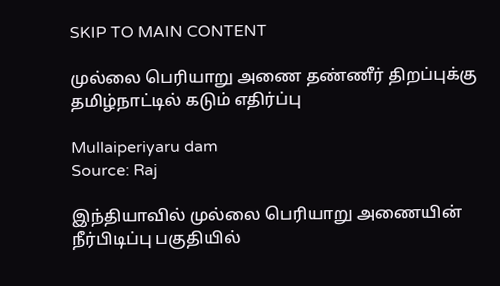SKIP TO MAIN CONTENT

முல்லை பெரியாறு அணை தண்ணீர் திறப்புக்கு தமிழ்நாட்டில் கடும் எதிர்ப்பு

Mullaiperiyaru dam
Source: Raj

இந்தியாவில் முல்லை பெரியாறு அணையின் நீர்பிடிப்பு பகுதியில்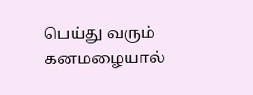பெய்து வரும் கனமழையால்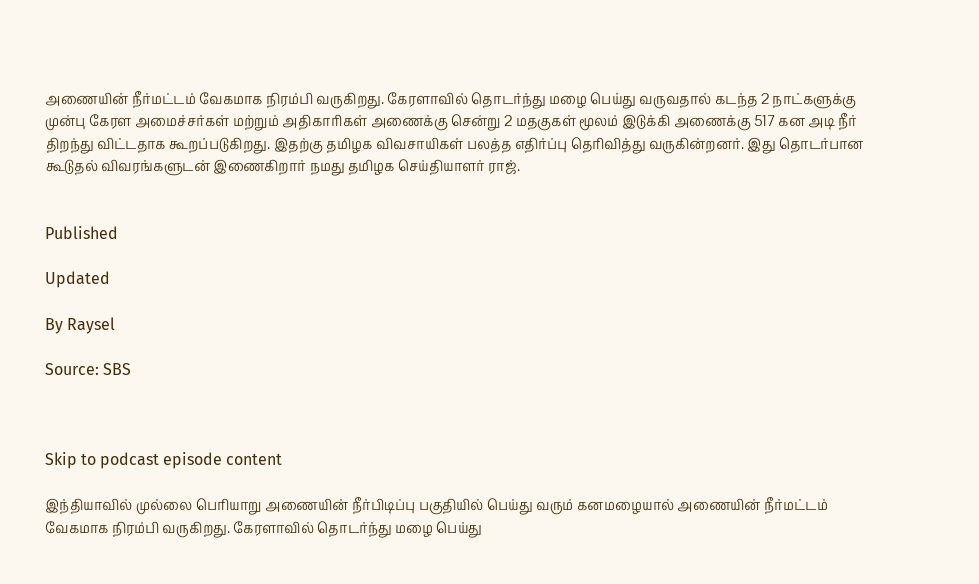அணையின் நீர்மட்டம் வேகமாக நிரம்பி வருகிறது. கேரளாவில் தொடர்ந்து மழை பெய்து வருவதால் கடந்த 2 நாட்களுக்கு முன்பு கேரள அமைச்சர்கள் மற்றும் அதிகாரிகள் அணைக்கு சென்று 2 மதகுகள் மூலம் இடுக்கி அணைக்கு 517 கன அடி நீர் திறந்து விட்டதாக கூறப்படுகிறது. இதற்கு தமிழக விவசாயிகள் பலத்த எதிர்ப்பு தெரிவித்து வருகின்றனர். இது தொடர்பான கூடுதல் விவரங்களுடன் இணைகிறார் நமது தமிழக செய்தியாளர் ராஜ்.


Published

Updated

By Raysel

Source: SBS



Skip to podcast episode content

இந்தியாவில் முல்லை பெரியாறு அணையின் நீர்பிடிப்பு பகுதியில் பெய்து வரும் கனமழையால் அணையின் நீர்மட்டம் வேகமாக நிரம்பி வருகிறது. கேரளாவில் தொடர்ந்து மழை பெய்து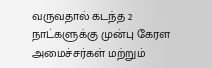வருவதால் கடந்த 2 நாட்களுக்கு முன்பு கேரள அமைச்சர்கள் மற்றும்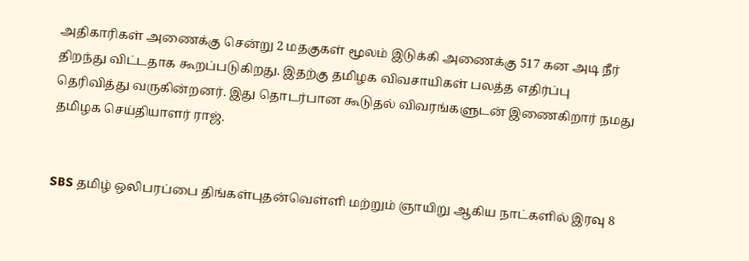அதிகாரிகள் அணைக்கு சென்று 2 மதகுகள் மூலம் இடுக்கி அணைக்கு 517 கன அடி நீர் திறந்து விட்டதாக கூறப்படுகிறது. இதற்கு தமிழக விவசாயிகள் பலத்த எதிர்ப்பு தெரிவித்து வருகின்றனர். இது தொடர்பான கூடுதல் விவரங்களுடன் இணைகிறார் நமது தமிழக செய்தியாளர் ராஜ்.


SBS தமிழ் ஒலிபரப்பை திங்கள்புதன்வெள்ளி மற்றும் ஞாயிறு ஆகிய நாட்களில் இரவு 8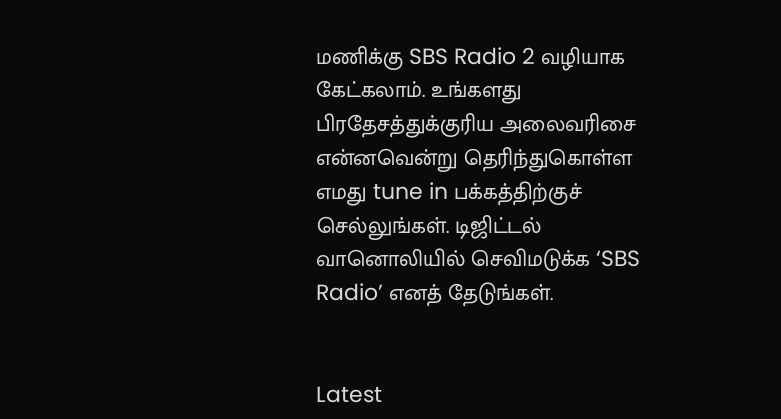மணிக்கு SBS Radio 2 வழியாக கேட்கலாம். உங்களது பிரதேசத்துக்குரிய அலைவரிசை என்னவென்று தெரிந்துகொள்ள எமது tune in பக்கத்திற்குச் செல்லுங்கள். டிஜிட்டல் வானொலியில் செவிமடுக்க ‘SBS Radio’ எனத் தேடுங்கள்.


Latest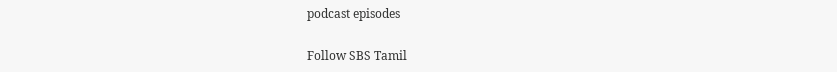podcast episodes

Follow SBS Tamil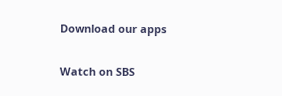Download our apps

Watch on SBS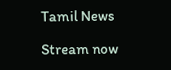Tamil News

Stream now